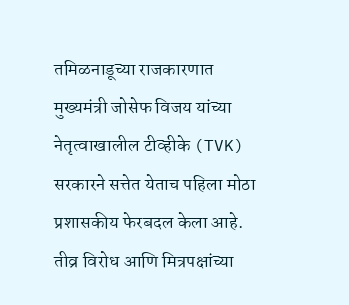तमिळनाडूच्या राजकारणात मुख्यमंत्री जोसेफ विजय यांच्या नेतृत्वाखालील टीव्हीके (TVK) सरकारने सत्तेत येताच पहिला मोठा प्रशासकीय फेरबदल केला आहे. तीव्र विरोध आणि मित्रपक्षांच्या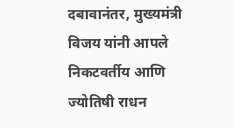दबावानंतर, मुख्यमंत्री विजय यांनी आपले निकटवर्तीय आणि ज्योतिषी राधन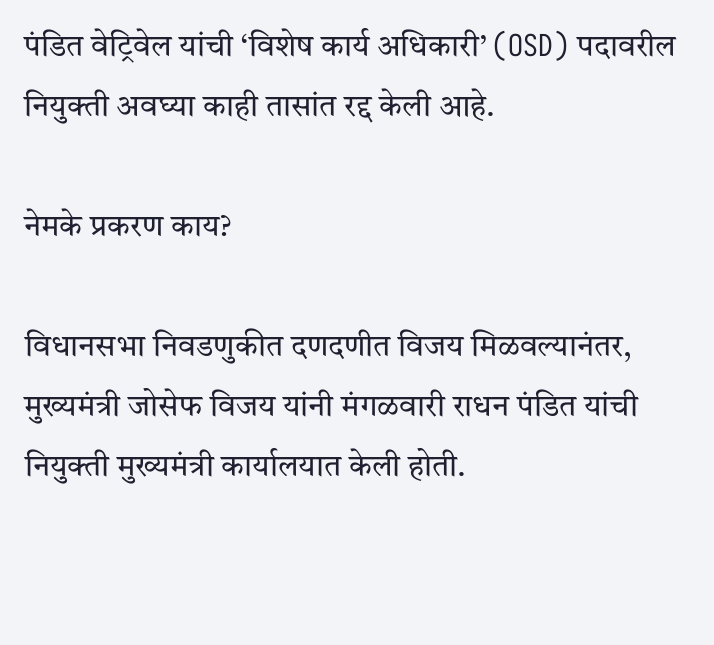पंडित वेट्रिवेल यांची ‘विशेष कार्य अधिकारी’ (OSD) पदावरील नियुक्ती अवघ्या काही तासांत रद्द केली आहे.

नेमके प्रकरण काय?

विधानसभा निवडणुकीत दणदणीत विजय मिळवल्यानंतर, मुख्यमंत्री जोसेफ विजय यांनी मंगळवारी राधन पंडित यांची नियुक्ती मुख्यमंत्री कार्यालयात केली होती.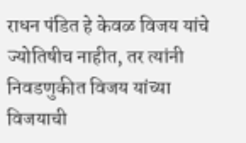राधन पंडित हे केवळ विजय यांचे ज्योतिषीच नाहीत, तर त्यांनी निवडणुकीत विजय यांच्या विजयाची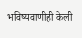भविष्यवाणीही केली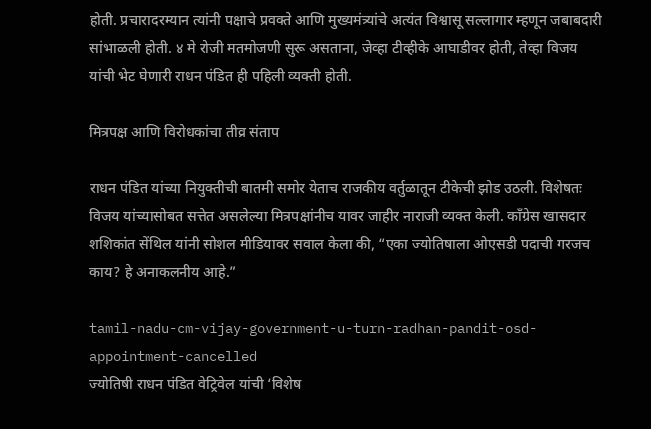होती. प्रचारादरम्यान त्यांनी पक्षाचे प्रवक्ते आणि मुख्यमंत्र्यांचे अत्यंत विश्वासू सल्लागार म्हणून जबाबदारी सांभाळली होती. ४ मे रोजी मतमोजणी सुरू असताना, जेव्हा टीव्हीके आघाडीवर होती, तेव्हा विजय यांची भेट घेणारी राधन पंडित ही पहिली व्यक्ती होती.

मित्रपक्ष आणि विरोधकांचा तीव्र संताप

राधन पंडित यांच्या नियुक्तीची बातमी समोर येताच राजकीय वर्तुळातून टीकेची झोड उठली. विशेषतः विजय यांच्यासोबत सत्तेत असलेल्या मित्रपक्षांनीच यावर जाहीर नाराजी व्यक्त केली. काँग्रेस खासदार शशिकांत सेंथिल यांनी सोशल मीडियावर सवाल केला की, “एका ज्योतिषाला ओएसडी पदाची गरजच काय? हे अनाकलनीय आहे.”

tamil-nadu-cm-vijay-government-u-turn-radhan-pandit-osd-appointment-cancelled
ज्योतिषी राधन पंडित वेट्रिवेल यांची ‘विशेष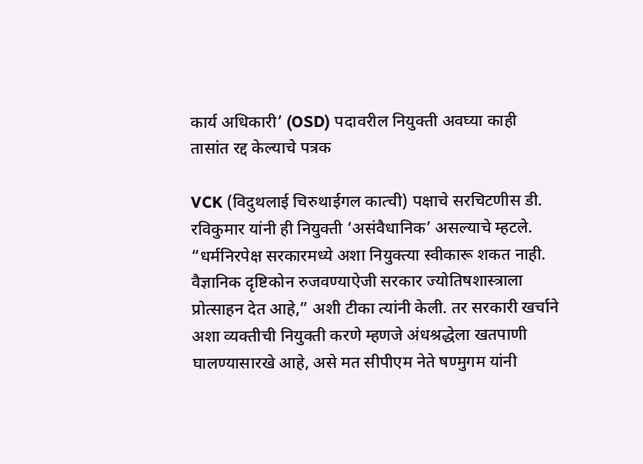कार्य अधिकारी’ (OSD) पदावरील नियुक्ती अवघ्या काही तासांत रद्द केल्याचे पत्रक

VCK (विदुथलाई चिरुथाईगल कात्ची) पक्षाचे सरचिटणीस डी. रविकुमार यांनी ही नियुक्ती ‘असंवैधानिक’ असल्याचे म्हटले. “धर्मनिरपेक्ष सरकारमध्ये अशा नियुक्त्या स्वीकारू शकत नाही. वैज्ञानिक दृष्टिकोन रुजवण्याऐजी सरकार ज्योतिषशास्त्राला प्रोत्साहन देत आहे,” अशी टीका त्यांनी केली. तर सरकारी खर्चाने अशा व्यक्तीची नियुक्ती करणे म्हणजे अंधश्रद्धेला खतपाणी घालण्यासारखे आहे, असे मत सीपीएम नेते षण्मुगम यांनी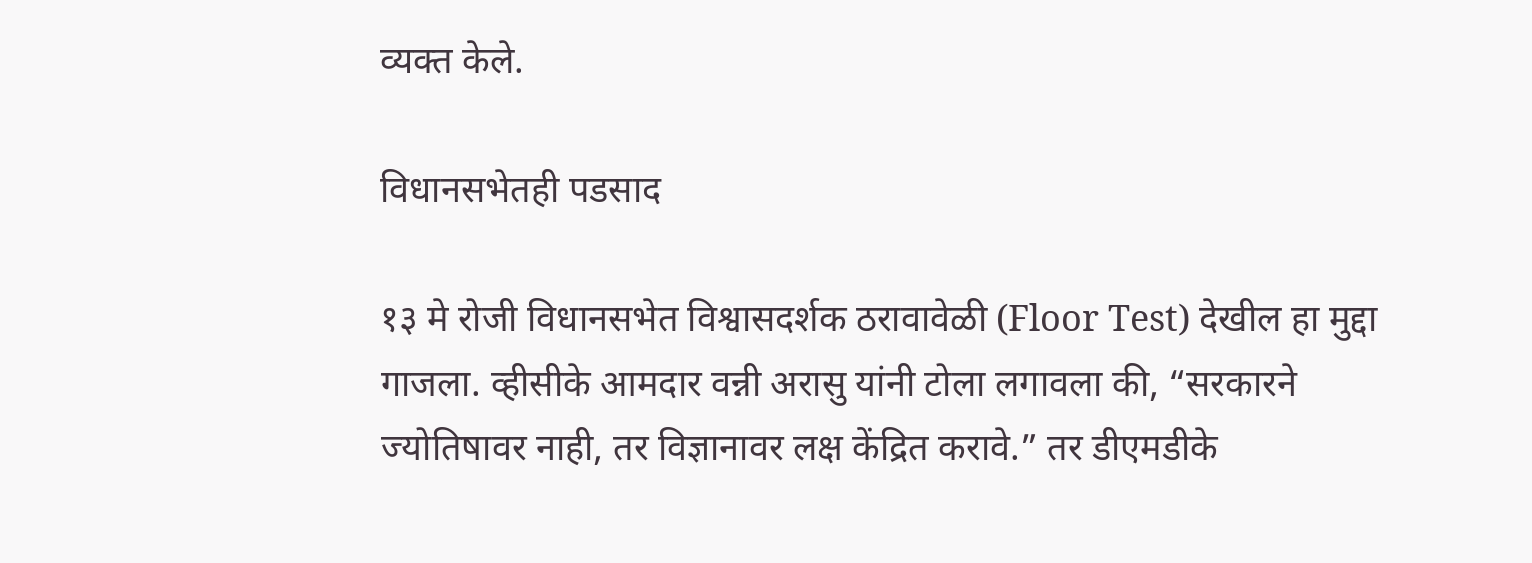व्यक्त केले.

विधानसभेतही पडसाद

१३ मे रोजी विधानसभेत विश्वासदर्शक ठरावावेळी (Floor Test) देखील हा मुद्दा गाजला. व्हीसीके आमदार वन्नी अरासु यांनी टोला लगावला की, “सरकारने ज्योतिषावर नाही, तर विज्ञानावर लक्ष केंद्रित करावे.” तर डीएमडीके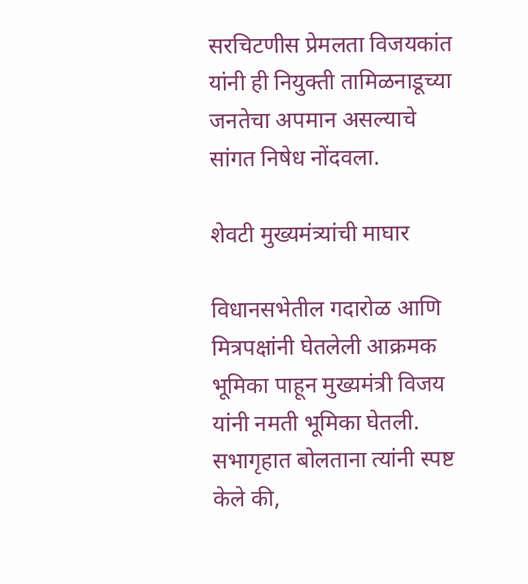सरचिटणीस प्रेमलता विजयकांत यांनी ही नियुक्ती तामिळनाडूच्या जनतेचा अपमान असल्याचे सांगत निषेध नोंदवला.

शेवटी मुख्यमंत्र्यांची माघार

विधानसभेतील गदारोळ आणि मित्रपक्षांनी घेतलेली आक्रमक भूमिका पाहून मुख्यमंत्री विजय यांनी नमती भूमिका घेतली. सभागृहात बोलताना त्यांनी स्पष्ट केले की,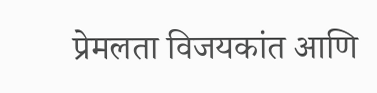प्रेमलता विजयकांत आणि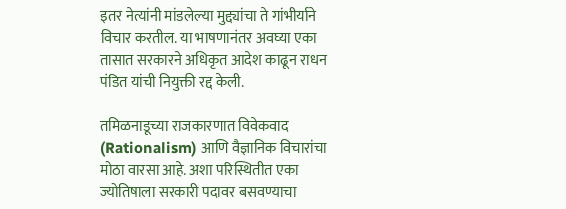इतर नेत्यांनी मांडलेल्या मुद्द्यांचा ते गांभीर्याने विचार करतील. या भाषणानंतर अवघ्या एका तासात सरकारने अधिकृत आदेश काढून राधन पंडित यांची नियुक्ती रद्द केली.

तमिळनाडूच्या राजकारणात विवेकवाद (Rationalism) आणि वैज्ञानिक विचारांचा मोठा वारसा आहे. अशा परिस्थितीत एका ज्योतिषाला सरकारी पदावर बसवण्याचा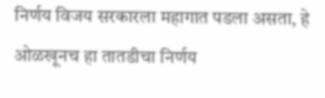निर्णय विजय सरकारला महागात पडला असता, हे ओळखूनच हा तातडीचा निर्णय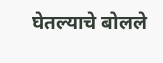घेतल्याचे बोलले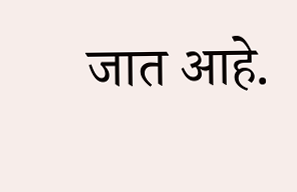जात आहे.